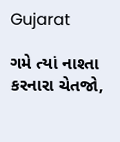Gujarat

ગમે ત્યાં નાશ્તા કરનારા ચેતજો,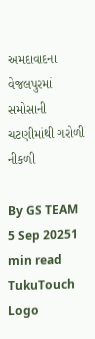અમદાવાદના વેજલપુરમાં સમોસાની ચટણીમાંથી ગરોળી નીકળી

By GS TEAM
5 Sep 20251 min read
TukuTouch Logo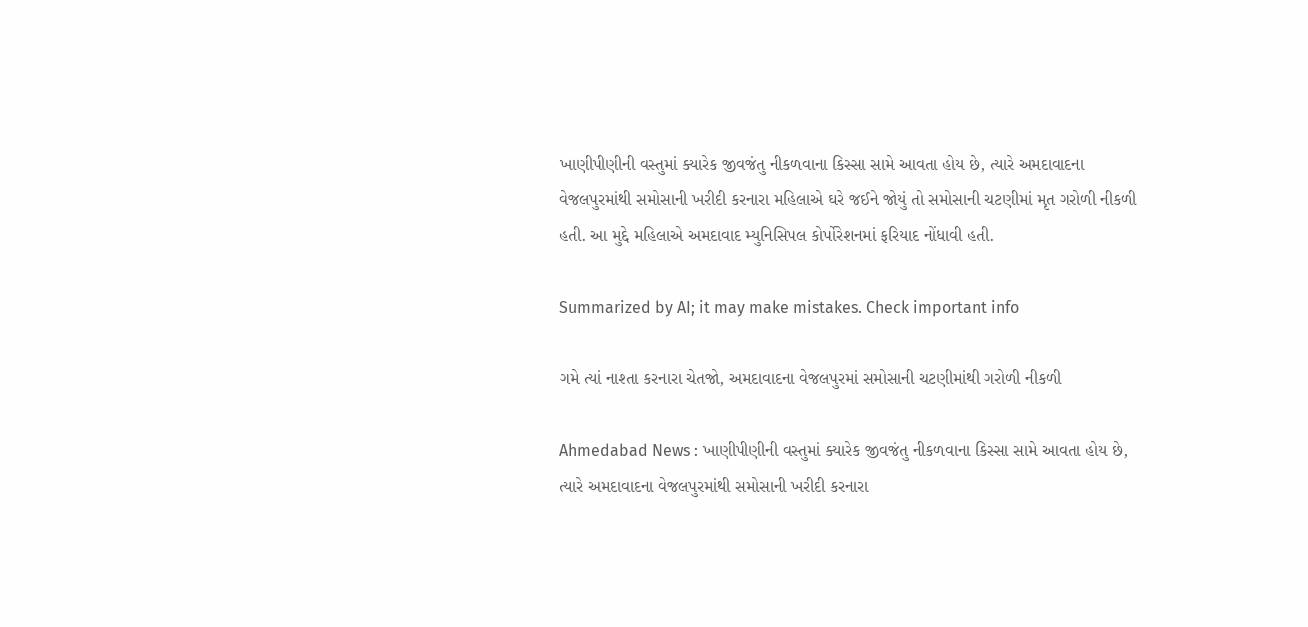ખાણીપીણીની વસ્તુમાં ક્યારેક જીવજંતુ નીકળવાના કિસ્સા સામે આવતા હોય છે, ત્યારે અમદાવાદના વેજલપુરમાંથી સમોસાની ખરીદી કરનારા મહિલાએ ઘરે જઈને જોયું તો સમોસાની ચટણીમાં મૃત ગરોળી નીકળી હતી. આ મુદ્દે મહિલાએ અમદાવાદ મ્યુનિસિપલ કોર્પોરેશનમાં ફરિયાદ નોંધાવી હતી.

Summarized by AI; it may make mistakes. Check important info

ગમે ત્યાં નાશ્તા કરનારા ચેતજો, અમદાવાદના વેજલપુરમાં સમોસાની ચટણીમાંથી ગરોળી નીકળી

Ahmedabad News : ખાણીપીણીની વસ્તુમાં ક્યારેક જીવજંતુ નીકળવાના કિસ્સા સામે આવતા હોય છે, ત્યારે અમદાવાદના વેજલપુરમાંથી સમોસાની ખરીદી કરનારા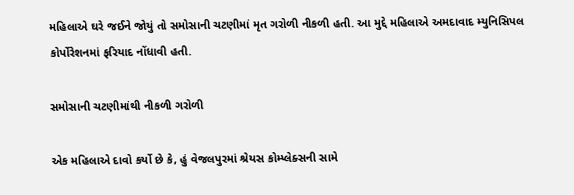મહિલાએ ઘરે જઈને જોયું તો સમોસાની ચટણીમાં મૃત ગરોળી નીકળી હતી. આ મુદ્દે મહિલાએ અમદાવાદ મ્યુનિસિપલ કોર્પોરેશનમાં ફરિયાદ નોંધાવી હતી.

સમોસાની ચટણીમાંથી નીકળી ગરોળી

એક મહિલાએ દાવો કર્યો છે કે, હું વેજલપુરમાં શ્રેયસ કોમ્પ્લેક્સની સામે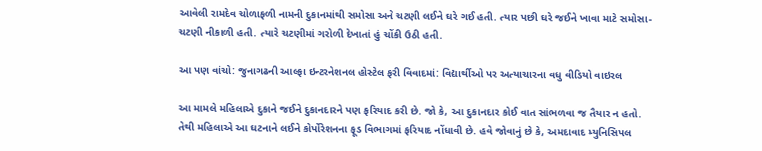આવેલી રામદેવ ચોળાફળી નામની દુકાનમાંથી સમોસા અને ચટણી લઈને ઘરે ગઈ હતી. ત્યાર પછી ઘરે જઈને ખાવા માટે સમોસા-ચટણી નીકાળી હતી. ત્યારે ચટણીમાં ગરોળી દેખાતાં હું ચોંકી ઉઠી હતી.

આ પણ વાંચો: જુનાગઢની આલ્ફા ઇન્ટરનેશનલ હોસ્ટેલ ફરી વિવાદમાં: વિદ્યાર્થીઓ પર અત્યાચારના વધુ વીડિયો વાઇરલ

આ મામલે મહિલાએ દુકાને જઈને દુકાનદારને પણ ફરિયાદ કરી છે. જો કે, આ દુકાનદાર કોઈ વાત સાંભળવા જ તૈયાર ન હતો. તેથી મહિલાએ આ ઘટનાને લઈને કોર્પોરેશનના ફૂડ વિભાગમાં ફરિયાદ નોંધાવી છે. હવે જોવાનું છે કે, અમદાવાદ મ્યુનિસિપલ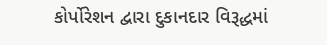કોર્પોરેશન દ્વારા દુકાનદાર વિરૂદ્ધમાં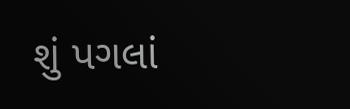શું પગલાં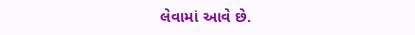લેવામાં આવે છે.